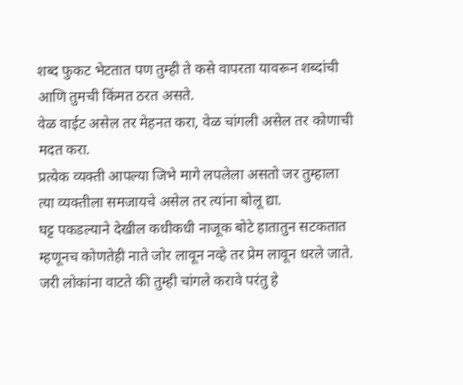शब्द फुकट भेटतात पण तुम्ही ते कसे वापरता यावरून शब्दांची आणि तुमची किंमत ठरत असते.
वेळ वाईट असेल तर मेहनत करा, वेळ चांगली असेल तर कोणाची मदत करा.
प्रत्येक व्यक्ती आपल्या जिभे मागे लपलेला असतो जर तुम्हाला त्या व्यक्तीला समजायचे असेल तर त्यांना बोलू द्या.
घट्ट पकडल्याने देखील कधीकधी नाजूक बोटे हातातुन सटकतात म्हणूनच कोणतेही नाते जोर लावून नव्हे तर प्रेम लावून धरले जाते.
जरी लोकांना वाटते की तुम्ही चांगले करावे परंतु हे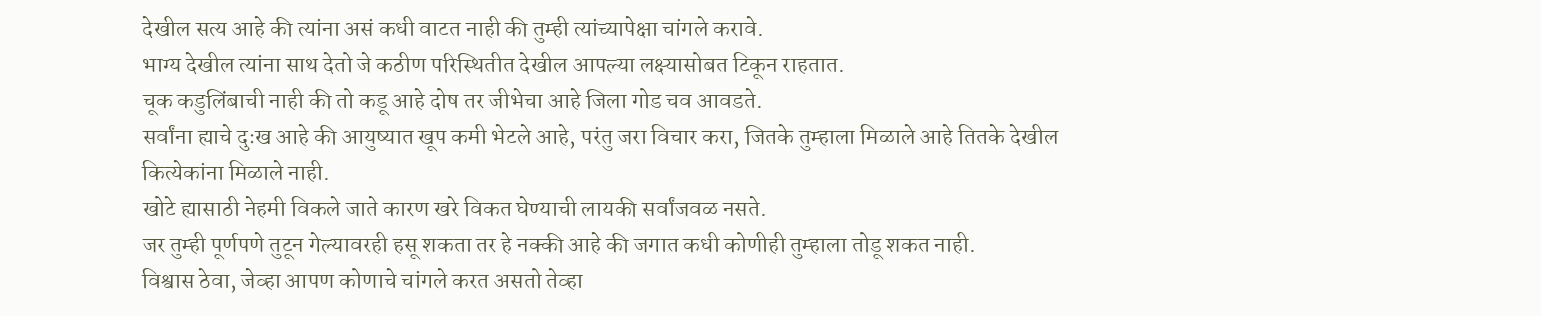देखील सत्य आहे की त्यांना असं कधी वाटत नाही की तुम्ही त्यांच्यापेक्षा चांगले करावे.
भाग्य देखील त्यांना साथ देतो जे कठीण परिस्थितीत देखील आपल्या लक्ष्यासोबत टिकून राहतात.
चूक कडुलिंबाची नाही की तो कडू आहे दोष तर जीभेचा आहे जिला गोड चव आवडते.
सर्वांना ह्याचे दुःख आहे की आयुष्यात खूप कमी भेटले आहे, परंतु जरा विचार करा, जितके तुम्हाला मिळाले आहे तितके देखील कित्येकांना मिळाले नाही.
खोटे ह्यासाठी नेहमी विकले जाते कारण खरे विकत घेण्याची लायकी सर्वांजवळ नसते.
जर तुम्ही पूर्णपणे तुटून गेल्यावरही हसू शकता तर हे नक्की आहे की जगात कधी कोणीही तुम्हाला तोडू शकत नाही.
विश्वास ठेवा, जेव्हा आपण कोणाचे चांगले करत असतो तेव्हा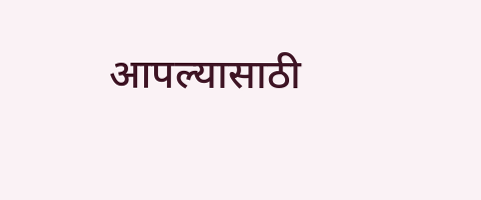आपल्यासाठी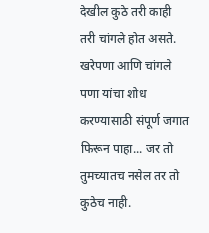देखील कुठे तरी काही तरी चांगले होत असते.
खरेपणा आणि चांगले पणा यांचा शोध करण्यासाठी संपूर्ण जगात फिरून पाहा... जर तो तुमच्यातच नसेल तर तो कुठेच नाही.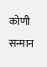कोणी सन्मान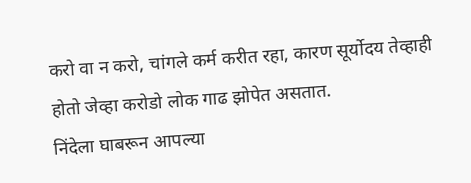करो वा न करो, चांगले कर्म करीत रहा, कारण सूर्योदय तेव्हाही होतो जेव्हा करोडो लोक गाढ झोपेत असतात.
निंदेला घाबरून आपल्या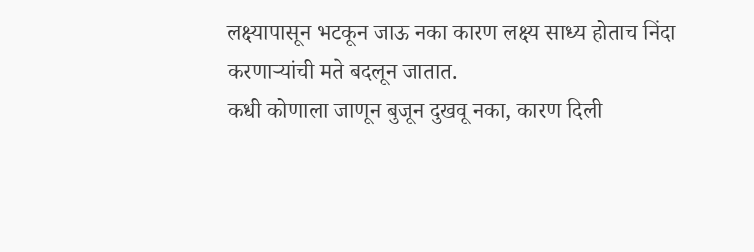लक्ष्यापासून भटकून जाऊ नका कारण लक्ष्य साध्य होताच निंदा करणाऱ्यांची मते बदलून जातात.
कधी कोणाला जाणून बुजून दुखवू नका, कारण दिली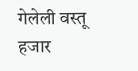गेलेली वस्तू हजार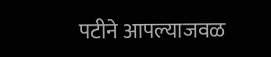पटीने आपल्याजवळ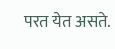परत येत असते.